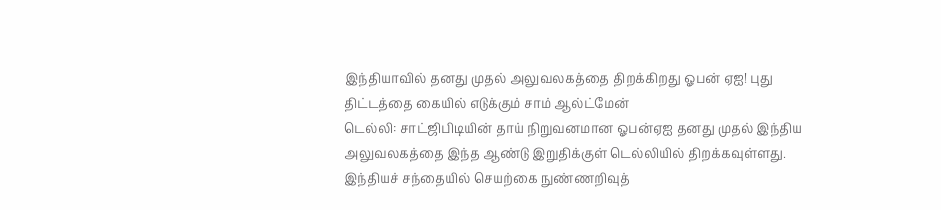இந்தியாவில் தனது முதல் அலுவலகத்தை திறக்கிறது ஓபன் ஏஐ! புது திட்டத்தை கையில் எடுக்கும் சாம் ஆல்ட்மேன்
டெல்லி: சாட்ஜிபிடியின் தாய் நிறுவனமான ஓபன்ஏஐ தனது முதல் இந்திய அலுவலகத்தை இந்த ஆண்டு இறுதிக்குள் டெல்லியில் திறக்கவுள்ளது. இந்தியச் சந்தையில் செயற்கை நுண்ணறிவுத்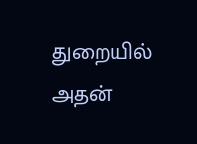துறையில் அதன்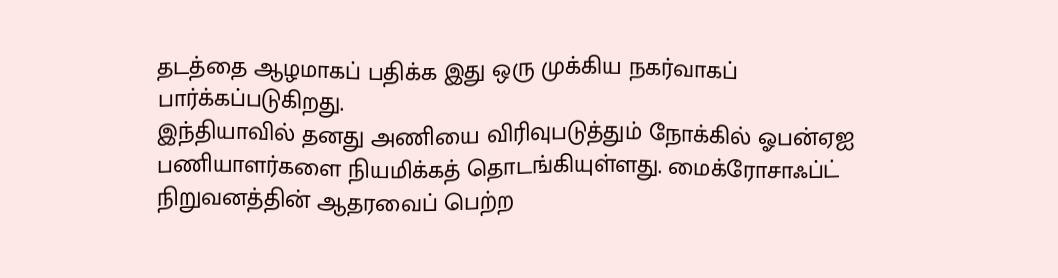தடத்தை ஆழமாகப் பதிக்க இது ஒரு முக்கிய நகர்வாகப் பார்க்கப்படுகிறது.
இந்தியாவில் தனது அணியை விரிவுபடுத்தும் நோக்கில் ஓபன்ஏஐ பணியாளர்களை நியமிக்கத் தொடங்கியுள்ளது. மைக்ரோசாஃப்ட் நிறுவனத்தின் ஆதரவைப் பெற்ற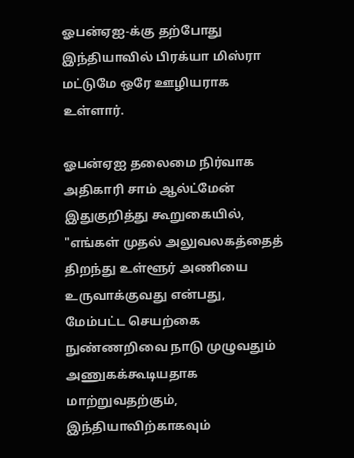ஓபன்ஏஐ-க்கு தற்போது இந்தியாவில் பிரக்யா மிஸ்ரா மட்டுமே ஒரே ஊழியராக உள்ளார்.

ஓபன்ஏஐ தலைமை நிர்வாக அதிகாரி சாம் ஆல்ட்மேன் இதுகுறித்து கூறுகையில், "எங்கள் முதல் அலுவலகத்தைத் திறந்து உள்ளூர் அணியை உருவாக்குவது என்பது, மேம்பட்ட செயற்கை நுண்ணறிவை நாடு முழுவதும் அணுகக்கூடியதாக மாற்றுவதற்கும், இந்தியாவிற்காகவும்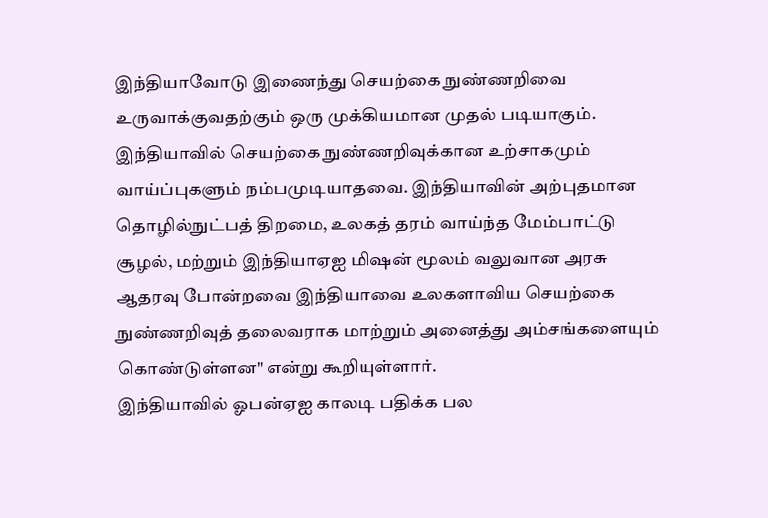இந்தியாவோடு இணைந்து செயற்கை நுண்ணறிவை உருவாக்குவதற்கும் ஒரு முக்கியமான முதல் படியாகும்.
இந்தியாவில் செயற்கை நுண்ணறிவுக்கான உற்சாகமும் வாய்ப்புகளும் நம்பமுடியாதவை. இந்தியாவின் அற்புதமான தொழில்நுட்பத் திறமை, உலகத் தரம் வாய்ந்த மேம்பாட்டு சூழல், மற்றும் இந்தியாஏஐ மிஷன் மூலம் வலுவான அரசு ஆதரவு போன்றவை இந்தியாவை உலகளாவிய செயற்கை நுண்ணறிவுத் தலைவராக மாற்றும் அனைத்து அம்சங்களையும் கொண்டுள்ளன" என்று கூறியுள்ளார்.
இந்தியாவில் ஓபன்ஏஐ காலடி பதிக்க பல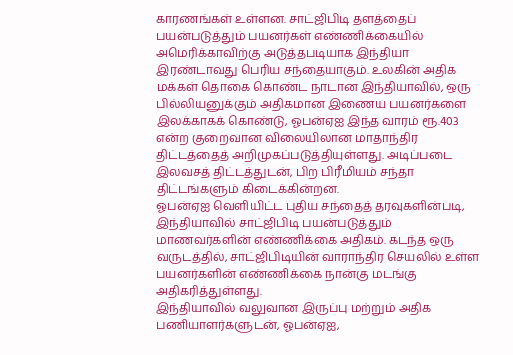காரணங்கள் உள்ளன. சாட்ஜிபிடி தளத்தைப் பயன்படுத்தும் பயனர்கள் எண்ணிக்கையில் அமெரிக்காவிற்கு அடுத்தபடியாக இந்தியா இரண்டாவது பெரிய சந்தையாகும். உலகின் அதிக மக்கள் தொகை கொண்ட நாடான இந்தியாவில், ஒரு பில்லியனுக்கும் அதிகமான இணைய பயனர்களை இலக்காகக் கொண்டு, ஓபன்ஏஐ இந்த வாரம் ரூ.403 என்ற குறைவான விலையிலான மாதாந்திர திட்டத்தைத் அறிமுகப்படுத்தியுள்ளது. அடிப்படை இலவசத் திட்டத்துடன், பிற பிரீமியம் சந்தா திட்டங்களும் கிடைக்கின்றன.
ஓபன்ஏஐ வெளியிட்ட புதிய சந்தைத் தரவுகளின்படி, இந்தியாவில் சாட்ஜிபிடி பயன்படுத்தும் மாணவர்களின் எண்ணிக்கை அதிகம். கடந்த ஒரு வருடத்தில், சாட்ஜிபிடியின் வாராந்திர செயலில் உள்ள பயனர்களின் எண்ணிக்கை நான்கு மடங்கு அதிகரித்துள்ளது.
இந்தியாவில் வலுவான இருப்பு மற்றும் அதிக பணியாளர்களுடன், ஓபன்ஏஐ,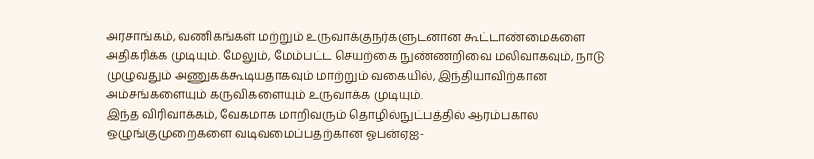அரசாங்கம், வணிகங்கள் மற்றும் உருவாக்குநர்களுடனான கூட்டாண்மைகளை அதிகரிக்க முடியும். மேலும், மேம்பட்ட செயற்கை நுண்ணறிவை மலிவாகவும், நாடு முழுவதும் அணுகக்கூடியதாகவும் மாற்றும் வகையில், இந்தியாவிற்கான அம்சங்களையும் கருவிகளையும் உருவாக்க முடியும்.
இந்த விரிவாக்கம், வேகமாக மாறிவரும் தொழில்நுட்பத்தில் ஆரம்பகால ஒழுங்குமுறைகளை வடிவமைப்பதற்கான ஓபன்ஏஐ-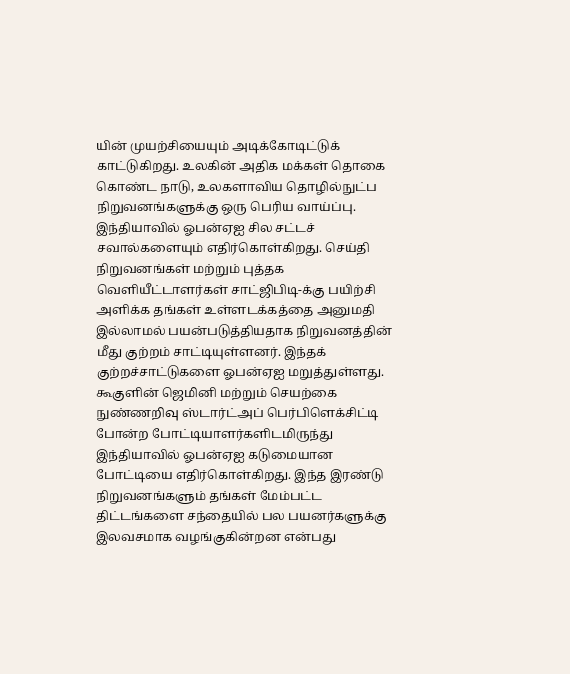யின் முயற்சியையும் அடிக்கோடிட்டுக் காட்டுகிறது. உலகின் அதிக மக்கள் தொகை கொண்ட நாடு, உலகளாவிய தொழில்நுட்ப நிறுவனங்களுக்கு ஒரு பெரிய வாய்ப்பு.
இந்தியாவில் ஓபன்ஏஐ சில சட்டச் சவால்களையும் எதிர்கொள்கிறது. செய்தி நிறுவனங்கள் மற்றும் புத்தக வெளியீட்டாளர்கள் சாட்ஜிபிடி-க்கு பயிற்சி அளிக்க தங்கள் உள்ளடக்கத்தை அனுமதி இல்லாமல் பயன்படுத்தியதாக நிறுவனத்தின் மீது குற்றம் சாட்டியுள்ளனர். இந்தக் குற்றச்சாட்டுகளை ஓபன்ஏஐ மறுத்துள்ளது.
கூகுளின் ஜெமினி மற்றும் செயற்கை நுண்ணறிவு ஸ்டார்ட்அப் பெர்பிளெக்சிட்டி போன்ற போட்டியாளர்களிடமிருந்து இந்தியாவில் ஓபன்ஏஐ கடுமையான போட்டியை எதிர்கொள்கிறது. இந்த இரண்டு நிறுவனங்களும் தங்கள் மேம்பட்ட திட்டங்களை சந்தையில் பல பயனர்களுக்கு இலவசமாக வழங்குகின்றன என்பது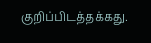குறிப்பிடத்தக்கது.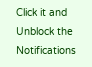Click it and Unblock the Notifications